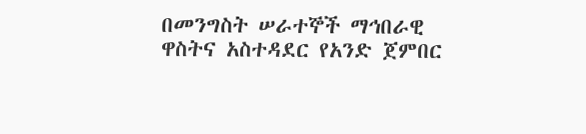በመንግስት ሠራተኞች ማኅበራዊ ዋስትና አስተዳደር የአንድ ጀምበር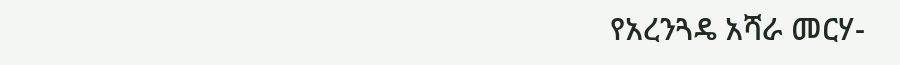የአረንጓዴ አሻራ መርሃ-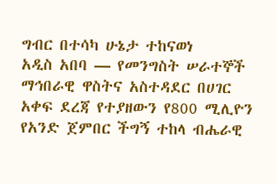ግብር በተሳካ ሁኔታ ተከናወነ
አዲስ አበባ — የመንግስት ሠራተኞች ማኅበራዊ ዋስትና አስተዳደር በሀገር አቀፍ ደረጃ የተያዘውን የ800 ሚሊዮን የአንድ ጀምበር ችግኝ ተከላ ብሔራዊ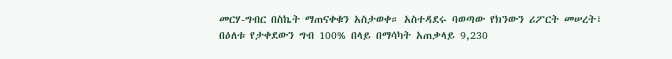መርሃ-ግብር በስኬት ማጠናቀቁን አስታወቀ። አስተዳደሩ ባወጣው የክንውን ሪፖርት መሠረት፣ በዕለቱ የታቀደውን ግብ 100% በላይ በማሳካት አጠቃላይ 9,230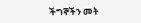ችግኞችን መት